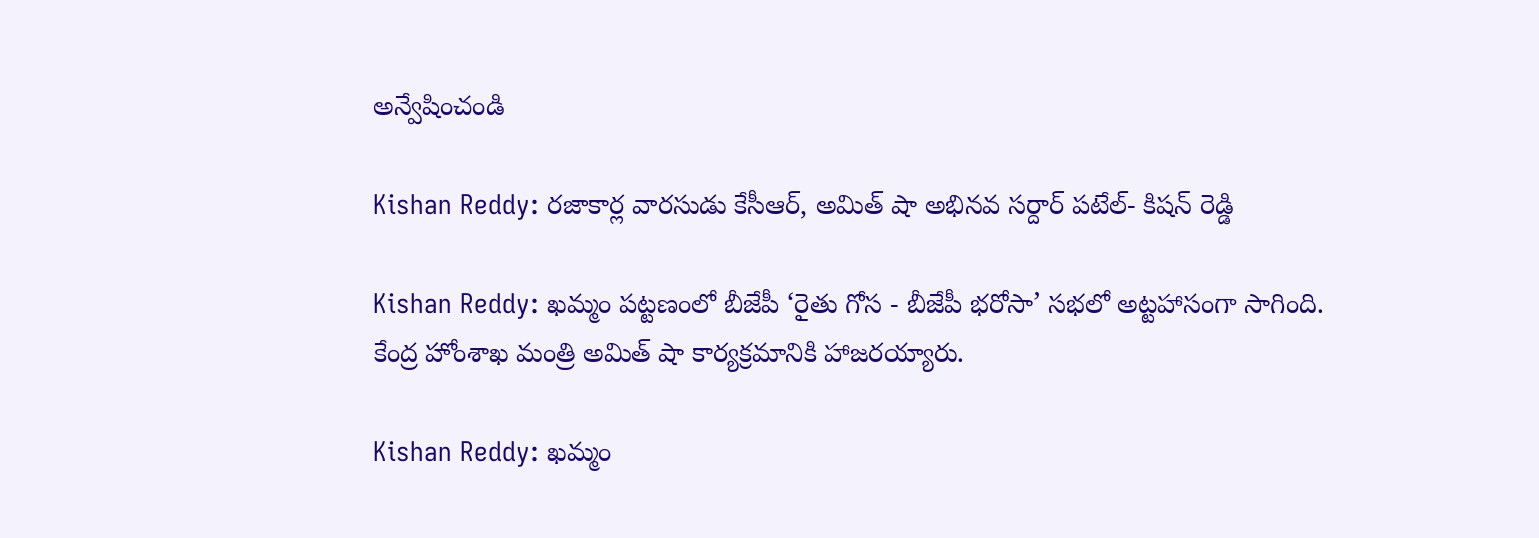అన్వేషించండి

Kishan Reddy: రజాకార్ల వారసుడు కేసీఆర్, అమిత్ షా అభినవ సర్దార్ పటేల్- కిషన్ రెడ్డి

Kishan Reddy: ఖమ్మం పట్టణంలో బీజేపీ ‘రైతు గోస - బీజేపీ భరోసా’ సభలో అట్టహాసంగా సాగింది. కేంద్ర హోంశాఖ మంత్రి అమిత్ షా కార్యక్రమానికి హాజరయ్యారు.

Kishan Reddy: ఖమ్మం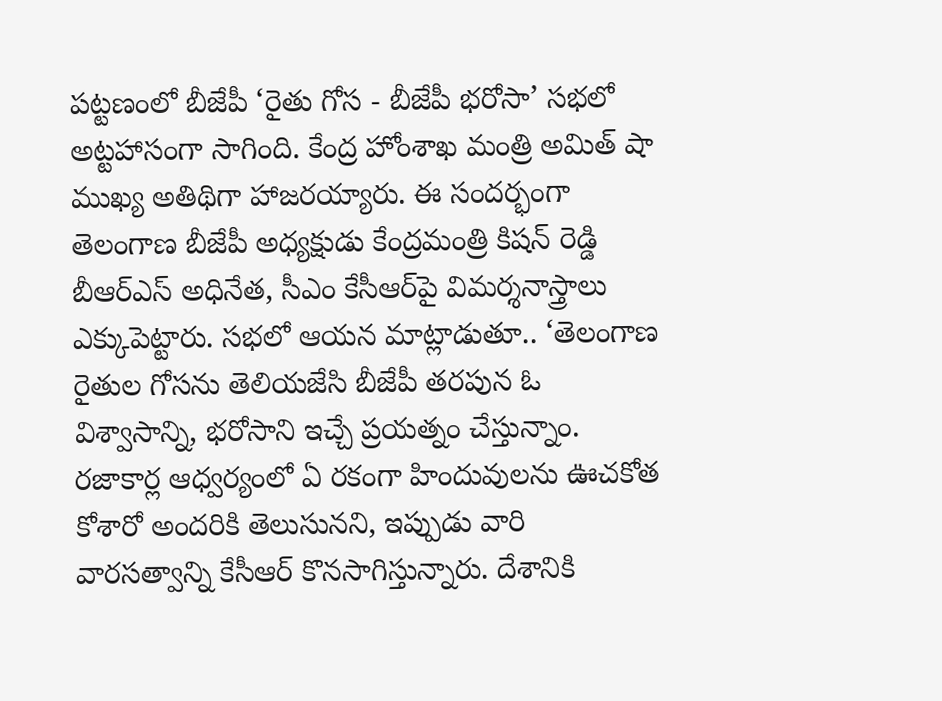పట్టణంలో బీజేపీ ‘రైతు గోస - బీజేపీ భరోసా’ సభలో అట్టహాసంగా సాగింది. కేంద్ర హోంశాఖ మంత్రి అమిత్ షా ముఖ్య అతిథిగా హాజరయ్యారు. ఈ సందర్భంగా తెలంగాణ బీజేపీ అధ్యక్షుడు కేంద్రమంత్రి కిషన్ రెడ్డి బీఆర్‌ఎస్ అధినేత, సీఎం కేసీఆర్‌పై విమర్శనాస్త్రాలు ఎక్కుపెట్టారు. సభలో ఆయన మాట్లాడుతూ.. ‘తెలంగాణ రైతుల గోసను తెలియజేసి బీజేపీ తరపున ఓ విశ్వాసాన్ని, భరోసాని ఇచ్చే ప్రయత్నం చేస్తున్నాం. రజాకార్ల ఆధ్వర్యంలో ఏ రకంగా హిందువులను ఊచకోత కోశారో అందరికి తెలుసునని, ఇప్పుడు వారి వారసత్వాన్ని కేసీఆర్ కొనసాగిస్తున్నారు. దేశానికి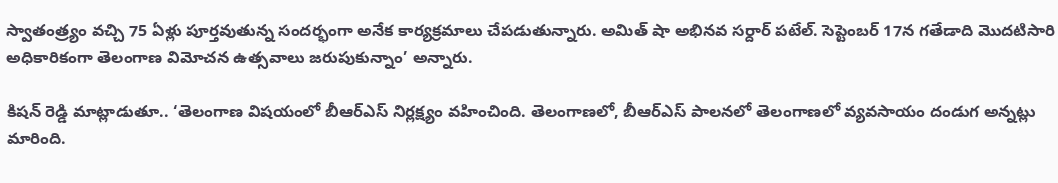స్వాతంత్ర్యం వచ్చి 75 ఏళ్లు పూర్తవుతున్న సందర్భంగా అనేక కార్యక్రమాలు చేపడుతున్నారు. అమిత్ షా అభినవ సర్దార్ పటేల్. సెప్టెంబర్ 17న గతేడాది మొదటిసారి అధికారికంగా తెలంగాణ విమోచన ఉత్సవాలు జరుపుకున్నాం’ అన్నారు.

కిషన్ రెడ్డి మాట్లాడుతూ.. ‘తెలంగాణ విషయంలో బీఆర్ఎస్ నిర్లక్ష్యం వహించింది. తెలంగాణలో, బీఆర్ఎస్ పాలనలో తెలంగాణలో వ్యవసాయం దండుగ అన్నట్లు మారింది.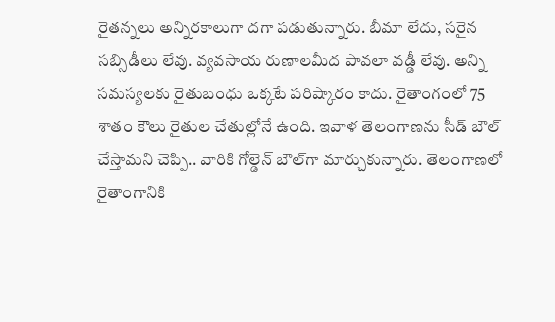రైతన్నలు అన్నిరకాలుగా దగా పడుతున్నారు. బీమా లేదు, సరైన సబ్సిడీలు లేవు. వ్యవసాయ రుణాలమీద పావలా వడ్డీ లేవు. అన్ని సమస్యలకు రైతుబంధు ఒక్కటే పరిష్కారం కాదు. రైతాంగంలో 75 శాతం కౌలు రైతుల చేతుల్లోనే ఉంది. ఇవాళ తెలంగాణను సీడ్ బౌల్ చేస్తామని చెప్పి.. వారికి గోల్డెన్ బౌల్‌గా మార్చుకున్నారు. తెలంగాణలో రైతాంగానికి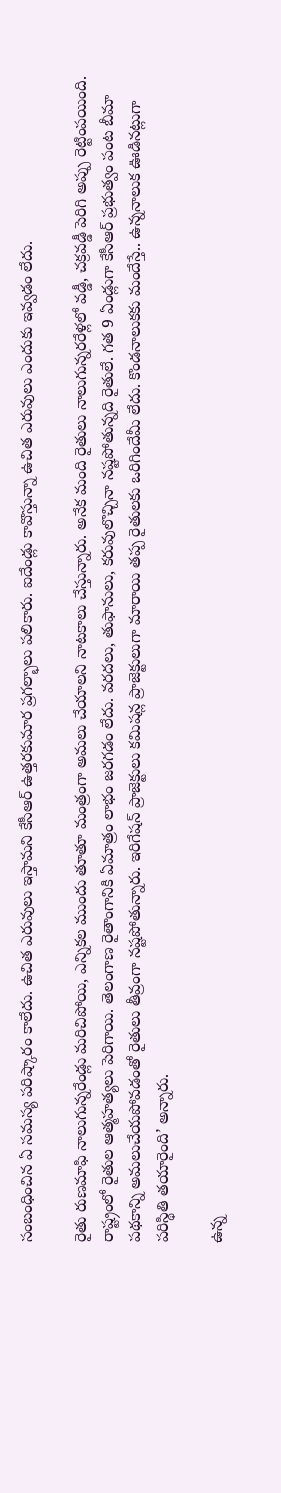సంబంధించిన ఏ సమస్య పరిష్కారం కాలేదు. ఉచిత ఎరువులు ఇస్తామని కేసీఆర్ ఉత్తరకుమార ప్రగల్భాలు పలికారు. ఐదేండ్లు కావొస్తున్నా ఉచిత ఎరువులు ఎందుకు ఇవ్వడం లేదు.

రైతు రుణమాఫి నాలుగున్నరేండ్లు మరిచిపోయి, ఎన్నికల ముందు తూతూ మంత్రంగా అమలు చేయాలని నాటకాలు చేస్తున్నారు. అనేక మంది రైతులు నాలుగున్నరరేళ్లలో వడ్డీ, చక్రవడ్డీ పెరిగి అప్పు రెట్టింపయింది. రాష్ట్రంలో రైతుల ఆత్మహత్యలు పెరిగాయి. తెలంగాణ రైతాంగానికి ఏమాత్రం లాభం జరగడం లేదు. వరదలు, తుఫానులు, కరువులొచ్చినా నష్టపోతున్నది రైతులే. గత 9 ఏండ్లుగా కేసీఆర్ ప్రభుత్వం పంట బీమా పథకాన్ని అమలుచేయపోవడంతో రైతులు తీవ్రంగా నష్టపోతున్నారు. ఇరిగేషన్ ప్రాజెక్టులు కమిషన్ల ప్రాజెక్టులుగా మారాయి తప్ప రైతులకు ఒరిగిందేమీ లేదు. కొండనాలుకకు మందేస్తే.. ఉన్ననాలుక ఊడినట్లుగా పరిస్థితి తయారైంది’ అన్నారు.

ఉన్న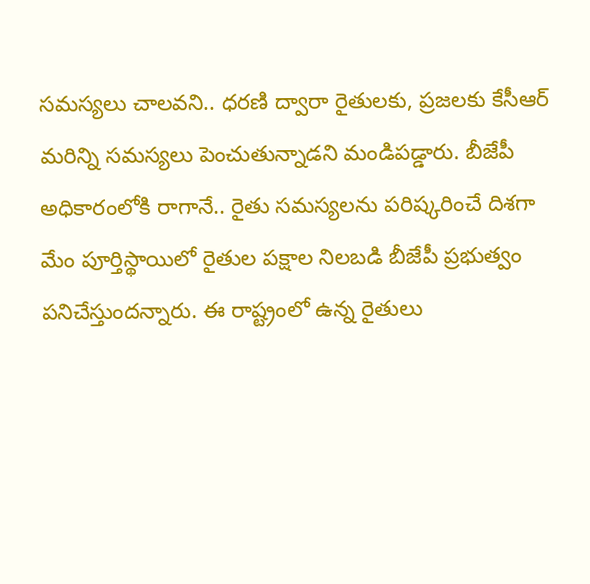సమస్యలు చాలవని.. ధరణి ద్వారా రైతులకు, ప్రజలకు కేసీఆర్ మరిన్ని సమస్యలు పెంచుతున్నాడని మండిపడ్డారు. బీజేపీ అధికారంలోకి రాగానే.. రైతు సమస్యలను పరిష్కరించే దిశగా మేం పూర్తిస్థాయిలో రైతుల పక్షాల నిలబడి బీజేపీ ప్రభుత్వం పనిచేస్తుందన్నారు. ఈ రాష్ట్రంలో ఉన్న రైతులు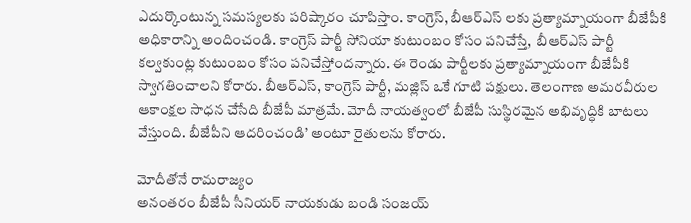ఎదుర్కొంటున్న సమస్యలకు పరిష్కారం చూపిస్తాం. కాంగ్రెస్, బీఆర్ఎస్ లకు ప్రత్యామ్నాయంగా బీజేపీకి అధికారాన్ని అందించండి. కాంగ్రెస్ పార్టీ సోనియా కుటుంబం కోసం పనిచేస్తే,  బీఆర్ఎస్ పార్టీ కల్వకుంట్ల కుటుంబం కోసం పనిచేస్తోందన్నారు. ఈ రెండు పార్టీలకు ప్రత్యామ్నాయంగా బీజేపీకి స్వాగతించాలని కోరారు. బీఆర్ఎస్, కాంగ్రెస్ పార్టీ, మజ్లిస్ ఒకే గూటి పక్షులు. తెలంగాణ అమరవీరుల ఆకాంక్షల సాధన చేసేది బీజేపీ మాత్రమే. మోదీ నాయత్వంలో బీజేపీ సుస్థిరమైన అభివృద్ధికి బాటలు వేస్తుంది. బీజేపీని ఆదరించండి’ అంటూ రైతులను కోరారు.

మోదీతోనే రామరాజ్యం
అనంతరం బీజేపీ సీనియర్ నాయకుడు బండి సంజయ్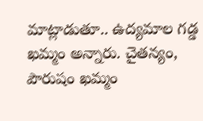మాట్లాడుతూ.. ఉద్యమాల గడ్డ ఖమ్మం అన్నారు. చైతన్యం, పౌరుషం ఖమ్మం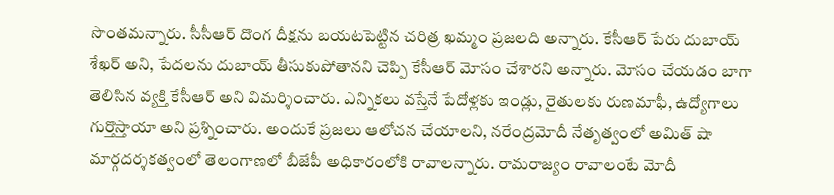సొంతమన్నారు. సీసీఆర్ దొంగ దీక్షను బయటపెట్టిన చరిత్ర ఖమ్మం ప్రజలది అన్నారు. కేసీఆర్ పేరు దుబాయ్ శేఖర్ అని, పేదలను దుబాయ్ తీసుకుపోతానని చెప్పి కేసీఆర్ మోసం చేశారని అన్నారు. మోసం చేయడం బాగా తెలిసిన వ్యక్తి కేసీఆర్ అని విమర్శించారు. ఎన్నికలు వస్తేనే పేదోళ్లకు ఇండ్లు, రైతులకు రుణమాఫీ, ఉద్యోగాలు గుర్తొస్తాయా అని ప్రశ్నించారు. అందుకే ప్రజలు ఆలోచన చేయాలని, నరేంద్రమోదీ నేతృత్వంలో అమిత్ షా మార్గదర్శకత్వంలో తెలంగాణలో బీజేపీ అధికారంలోకి రావాలన్నారు. రామరాజ్యం రావాలంటే మోదీ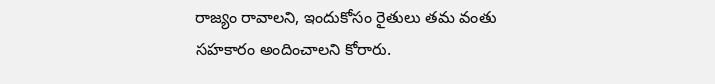రాజ్యం రావాలని, ఇందుకోసం రైతులు తమ వంతు సహకారం అందించాలని కోరారు.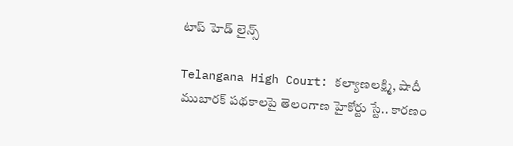టాప్ హెడ్ లైన్స్

Telangana High Court: కల్యాణలక్ష్మి, షాదీ ముబారక్ పథకాలపై తెలంగాణ హైకోర్టు స్టే.. కారణం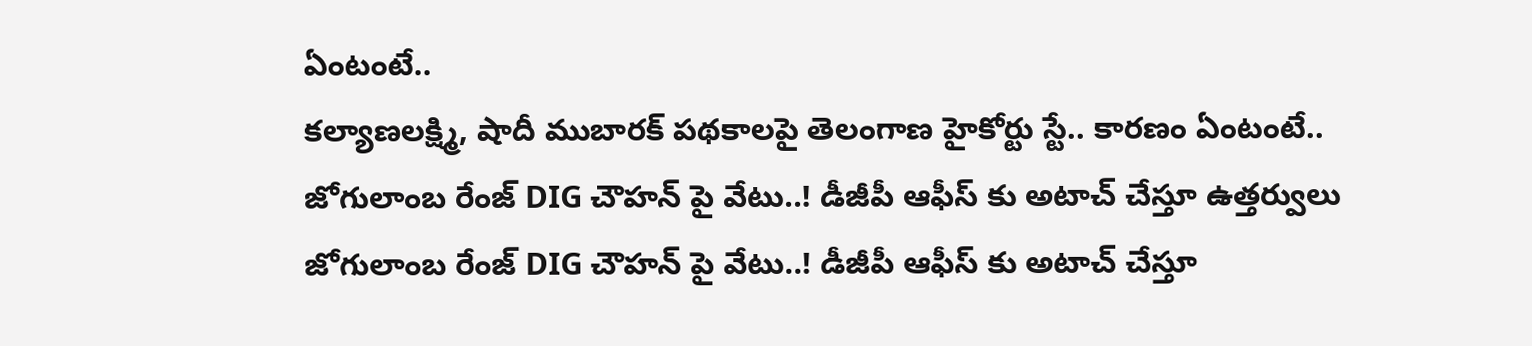ఏంటంటే..
కల్యాణలక్ష్మి, షాదీ ముబారక్ పథకాలపై తెలంగాణ హైకోర్టు స్టే.. కారణం ఏంటంటే..
జోగులాంబ రేంజ్ DIG చౌహన్ పై వేటు..! డీజీపీ ఆఫీస్ కు అటాచ్ చేస్తూ ఉత్తర్వులు
జోగులాంబ రేంజ్ DIG చౌహన్ పై వేటు..! డీజీపీ ఆఫీస్ కు అటాచ్ చేస్తూ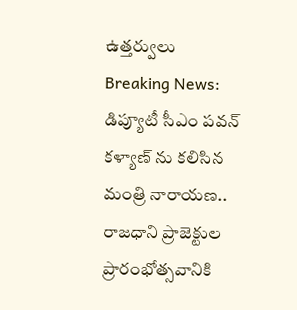ఉత్తర్వులు
Breaking News: డిప్యూటీ సీఎం పవన్ కళ్యాణ్ ను కలిసిన మంత్రి నారాయణ.. రాజధాని ప్రాజెక్టుల ప్రారంభోత్సవానికి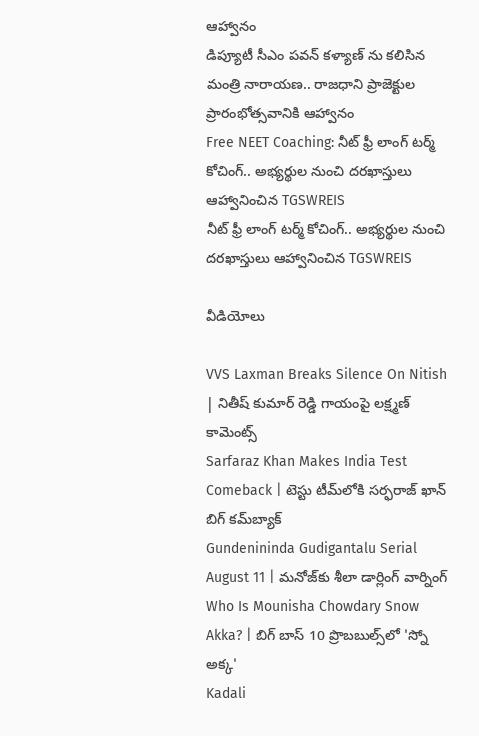ఆహ్వానం
డిప్యూటీ సీఎం పవన్ కళ్యాణ్ ను కలిసిన మంత్రి నారాయణ.. రాజధాని ప్రాజెక్టుల ప్రారంభోత్సవానికి ఆహ్వానం
Free NEET Coaching: నీట్ ఫ్రీ లాంగ్ టర్మ్ కోచింగ్.. అభ్యర్థుల నుంచి దరఖాస్తులు ఆహ్వానించిన TGSWREIS
నీట్ ఫ్రీ లాంగ్ టర్మ్ కోచింగ్.. అభ్యర్థుల నుంచి దరఖాస్తులు ఆహ్వానించిన TGSWREIS

వీడియోలు

VVS Laxman Breaks Silence On Nitish | నితీష్ కుమార్ రెడ్డి గాయంపై లక్ష్మణ్ కామెంట్స్
Sarfaraz Khan Makes India Test Comeback | టెస్టు టీమ్‌లోకి సర్ఫరాజ్ ఖాన్ బిగ్ కమ్‌బ్యాక్
Gundenininda Gudigantalu Serial August 11 | మనోజ్‌కు శీలా డార్లింగ్ వార్నింగ్
Who Is Mounisha Chowdary Snow Akka? | బిగ్ బాస్ 10 ప్రొబబుల్స్‌లో 'స్నో అక్క'
Kadali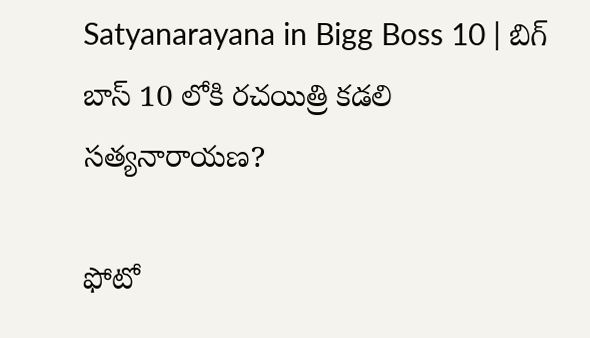Satyanarayana in Bigg Boss 10 | బిగ్ బాస్ 10 లోకి రచయిత్రి కడలి సత్యనారాయణ?

ఫోటో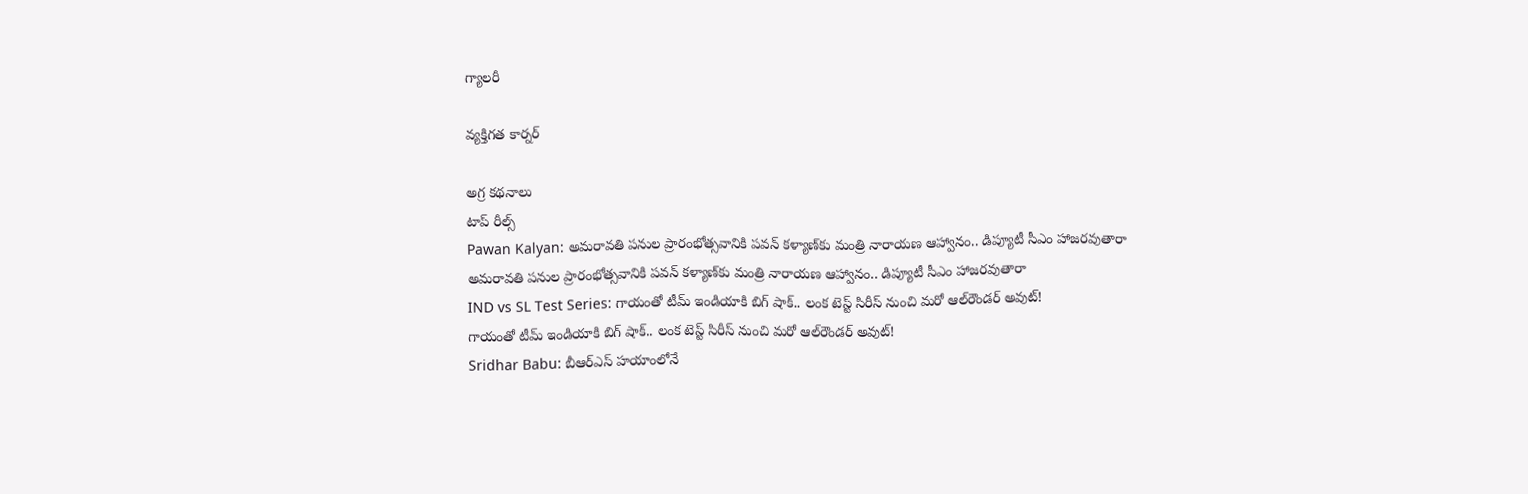గ్యాలరీ

వ్యక్తిగత కార్నర్

అగ్ర కథనాలు
టాప్ రీల్స్
Pawan Kalyan: అమరావతి పనుల ప్రారంభోత్సవానికి పవన్ కళ్యాణ్‌కు మంత్రి నారాయణ ఆహ్వానం.. డిప్యూటీ సీఎం హాజరవుతారా
అమరావతి పనుల ప్రారంభోత్సవానికి పవన్ కళ్యాణ్‌కు మంత్రి నారాయణ ఆహ్వానం.. డిప్యూటీ సీఎం హాజరవుతారా
IND vs SL Test Series: గాయంతో టీమ్ ఇండియాకి బిగ్ షాక్.. లంక టెస్ట్ సిరీస్ నుంచి మ‌రో ఆల్‌రౌండర్ అవుట్!
గాయంతో టీమ్ ఇండియాకి బిగ్ షాక్.. లంక టెస్ట్ సిరీస్ నుంచి మ‌రో ఆల్‌రౌండర్ అవుట్!
Sridhar Babu: బీఆర్ఎస్ హయాంలోనే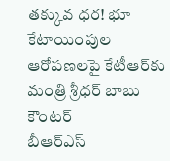తక్కువ ధర! భూ కేటాయింపుల ఆరోపణలపై కేటీఆర్‌కు మంత్రి శ్రీధర్ బాబు కౌంటర్
బీఆర్ఎస్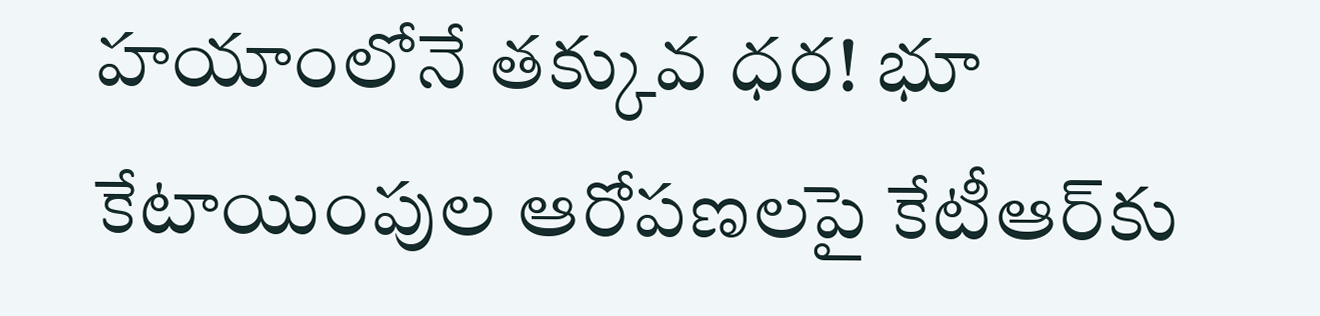హయాంలోనే తక్కువ ధర! భూ కేటాయింపుల ఆరోపణలపై కేటీఆర్‌కు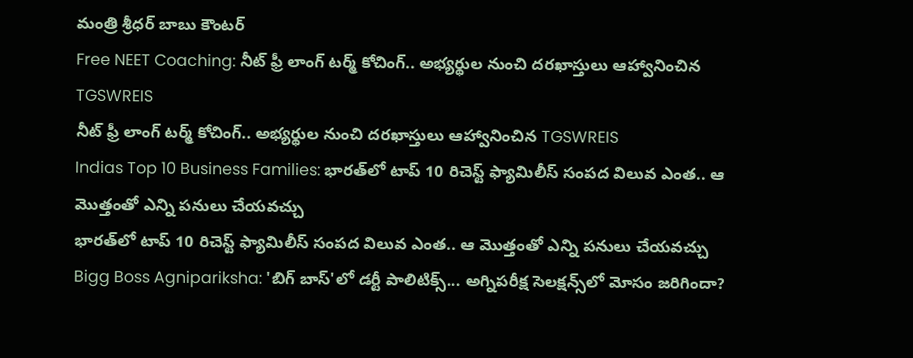మంత్రి శ్రీధర్ బాబు కౌంటర్
Free NEET Coaching: నీట్ ఫ్రీ లాంగ్ టర్మ్ కోచింగ్.. అభ్యర్థుల నుంచి దరఖాస్తులు ఆహ్వానించిన TGSWREIS
నీట్ ఫ్రీ లాంగ్ టర్మ్ కోచింగ్.. అభ్యర్థుల నుంచి దరఖాస్తులు ఆహ్వానించిన TGSWREIS
Indias Top 10 Business Families: భారత్‌లో టాప్ 10 రిచెస్ట్ ఫ్యామిలీస్ సంపద విలువ ఎంత.. ఆ మొత్తంతో ఎన్ని పనులు చేయవచ్చు
భారత్‌లో టాప్ 10 రిచెస్ట్ ఫ్యామిలీస్ సంపద విలువ ఎంత.. ఆ మొత్తంతో ఎన్ని పనులు చేయవచ్చు
Bigg Boss Agnipariksha: 'బిగ్ బాస్'లో డర్టీ పాలిటిక్స్... అగ్నిపరీక్ష సెలక్షన్స్‌లో మోసం జరిగిందా?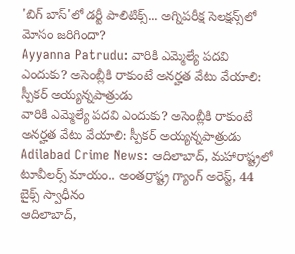'బిగ్ బాస్'లో డర్టీ పాలిటిక్స్... అగ్నిపరీక్ష సెలక్షన్స్‌లో మోసం జరిగిందా?
Ayyanna Patrudu: వారికి ఎమ్మెల్యే పదవి ఎందుకు? అసెంబ్లీకి రాకుంటే అనర్హత వేటు వేయాలి: స్పీకర్ అయ్యన్నపాత్రుడు
వారికి ఎమ్మెల్యే పదవి ఎందుకు? అసెంబ్లీకి రాకుంటే అనర్హత వేటు వేయాలి: స్పీకర్ అయ్యన్నపాత్రుడు
Adilabad Crime News: ఆదిలాబాద్, మహారాష్ట్రలో టూవీలర్స్ మాయం.. అంతర్రాష్ట్ర గ్యాంగ్ అరెస్ట్, 44 బైక్స్ స్వాధీనం
ఆదిలాబాద్,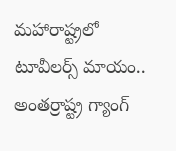మహారాష్ట్రలో టూవీలర్స్ మాయం.. అంతర్రాష్ట్ర గ్యాంగ్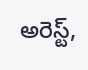అరెస్ట్,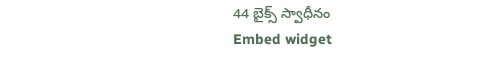44 బైక్స్ స్వాధీనం
Embed widget